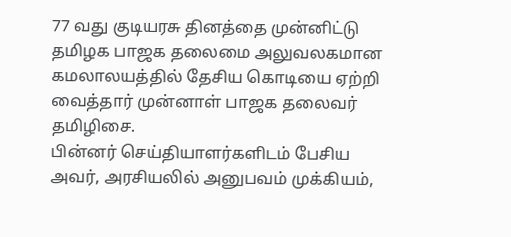77 வது குடியரசு தினத்தை முன்னிட்டு தமிழக பாஜக தலைமை அலுவலகமான கமலாலயத்தில் தேசிய கொடியை ஏற்றி வைத்தார் முன்னாள் பாஜக தலைவர் தமிழிசை.
பின்னர் செய்தியாளர்களிடம் பேசிய அவர், அரசியலில் அனுபவம் முக்கியம்,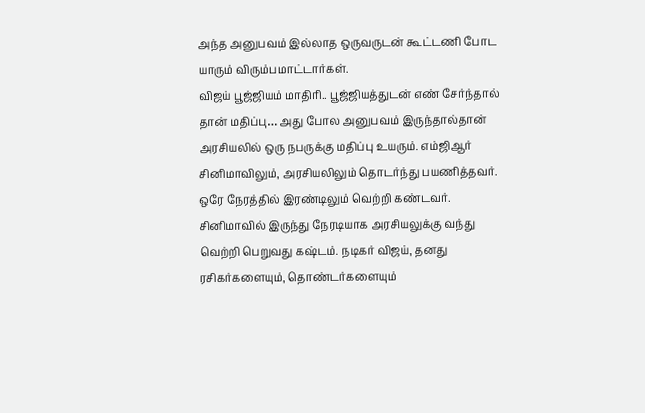அந்த அனுபவம் இல்லாத ஒருவருடன் கூட்டணி போட யாரும் விரும்பமாட்டார்கள்.
விஜய் பூஜ்ஜியம் மாதிரி.. பூஜ்ஜியத்துடன் எண் சேர்ந்தால் தான் மதிப்பு… அது போல அனுபவம் இருந்தால்தான் அரசியலில் ஒரு நபருக்கு மதிப்பு உயரும். எம்ஜிஆர் சினிமாவிலும், அரசியலிலும் தொடர்ந்து பயணித்தவர்.
ஒரே நேரத்தில் இரண்டிலும் வெற்றி கண்டவர். சினிமாவில் இருந்து நேரடியாக அரசியலுக்கு வந்து வெற்றி பெறுவது கஷ்டம். நடிகர் விஜய், தனது ரசிகர்களையும், தொண்டர்களையும்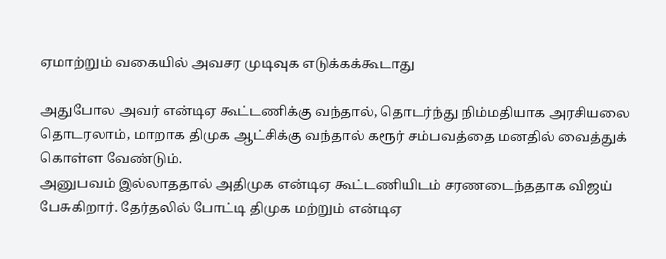ஏமாற்றும் வகையில் அவசர முடிவுக எடுக்கக்கூடாது

அதுபோல அவர் என்டிஏ கூட்டணிக்கு வந்தால், தொடர்ந்து நிம்மதியாக அரசியலை தொடரலாம், மாறாக திமுக ஆட்சிக்கு வந்தால் கரூர் சம்பவத்தை மனதில் வைத்துக் கொள்ள வேண்டும்.
அனுபவம் இல்லாததால் அதிமுக என்டிஏ கூட்டணியிடம் சரணடைந்ததாக விஜய் பேசுகிறார். தேர்தலில் போட்டி திமுக மற்றும் என்டிஏ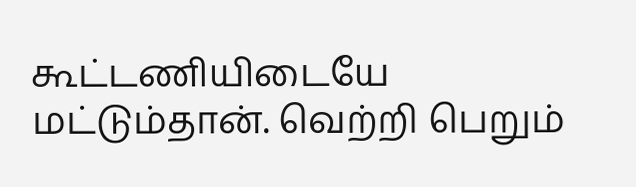கூட்டணியிடையே மட்டும்தான். வெற்றி பெறும்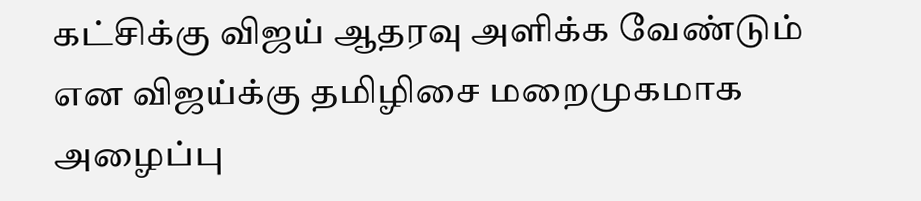கட்சிக்கு விஜய் ஆதரவு அளிக்க வேண்டும் என விஜய்க்கு தமிழிசை மறைமுகமாக அழைப்பு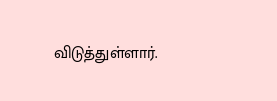விடுத்துள்ளார்.